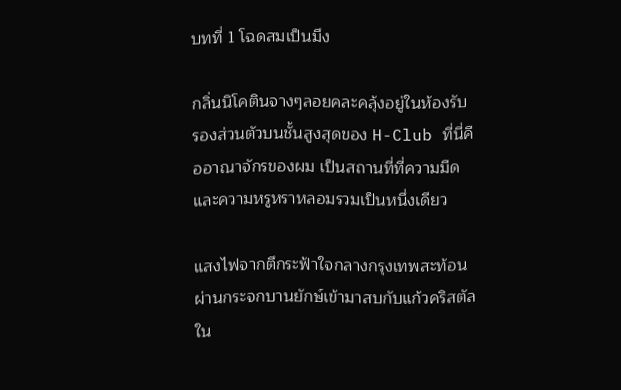บทที่ 1 โฉดสมเป็นมึง

กลิ่นนิโคตินจางๆลอยคละคลุ้งอยู่ในห้องรับรองส่วนตัวบนชั้นสูงสุดของ H-Club ที่นี่คืออาณาจักรของผม เป็นสถานที่ที่ความมืดและความหรูหราหลอมรวมเป็นหนึ่งเดียว

แสงไฟจากตึกระฟ้าใจกลางกรุงเทพสะท้อนผ่านกระจกบานยักษ์เข้ามาสบกับแก้วคริสตัลใน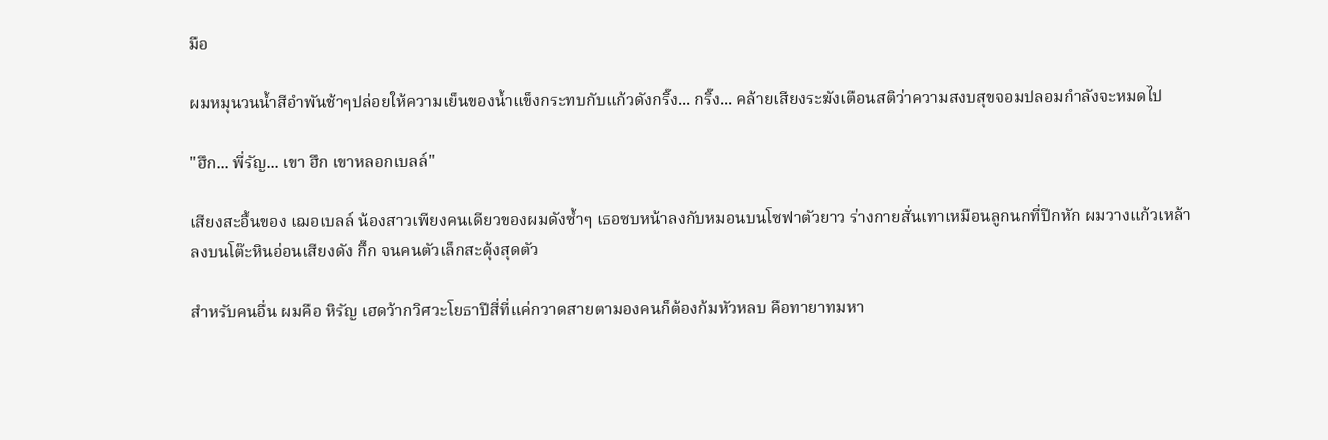มือ

ผมหมุนวนน้ำสีอำพันช้าๆปล่อยให้ความเย็นของน้ำแข็งกระทบกับแก้วดังกริ๊ง... กริ๊ง... คล้ายเสียงระฆังเตือนสติว่าความสงบสุขจอมปลอมกำลังจะหมดไป

"ฮึก... พี่รัญ... เขา ฮึก เขาหลอกเบลล์"

เสียงสะอื้นของ เฌอเบลล์ น้องสาวเพียงคนเดียวของผมดังซ้ำๆ เธอซบหน้าลงกับหมอนบนโซฟาตัวยาว ร่างกายสั่นเทาเหมือนลูกนกที่ปีกหัก ผมวางแก้วเหล้าลงบนโต๊ะหินอ่อนเสียงดัง กึ๊ก จนคนตัวเล็กสะดุ้งสุดตัว

สำหรับคนอื่น ผมคือ หิรัญ เฮดว้ากวิศวะโยธาปีสี่ที่แค่กวาดสายตามองคนก็ต้องก้มหัวหลบ คือทายาทมหา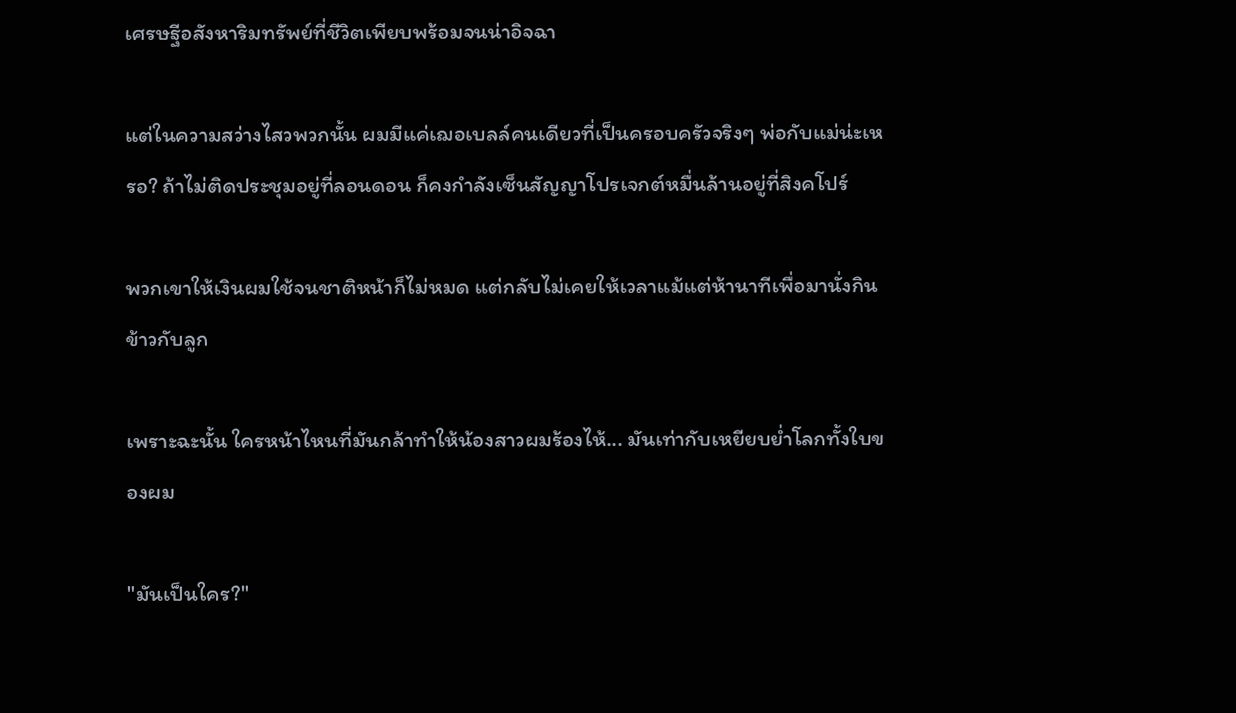เศรษฐีอสังหาริมทรัพย์ที่ชีวิตเพียบพร้อมจนน่าอิจฉา

แต่ในความสว่างไสวพวกนั้น ผมมีแค่เฌอเบลล์คนเดียวที่เป็นครอบครัวจริงๆ พ่อกับแม่น่ะเหรอ? ถ้าไม่ติดประชุมอยู่ที่ลอนดอน ก็คงกำลังเซ็นสัญญาโปรเจกต์หมื่นล้านอยู่ที่สิงคโปร์

พวกเขาให้เงินผมใช้จนชาติหน้าก็ไม่หมด แต่กลับไม่เคยให้เวลาแม้แต่ห้านาทีเพื่อมานั่งกินข้าวกับลูก

เพราะฉะนั้น ใครหน้าไหนที่มันกล้าทำให้น้องสาวผมร้องไห้... มันเท่ากับเหยียบย่ำโลกทั้งใบของผม

"มันเป็นใคร?"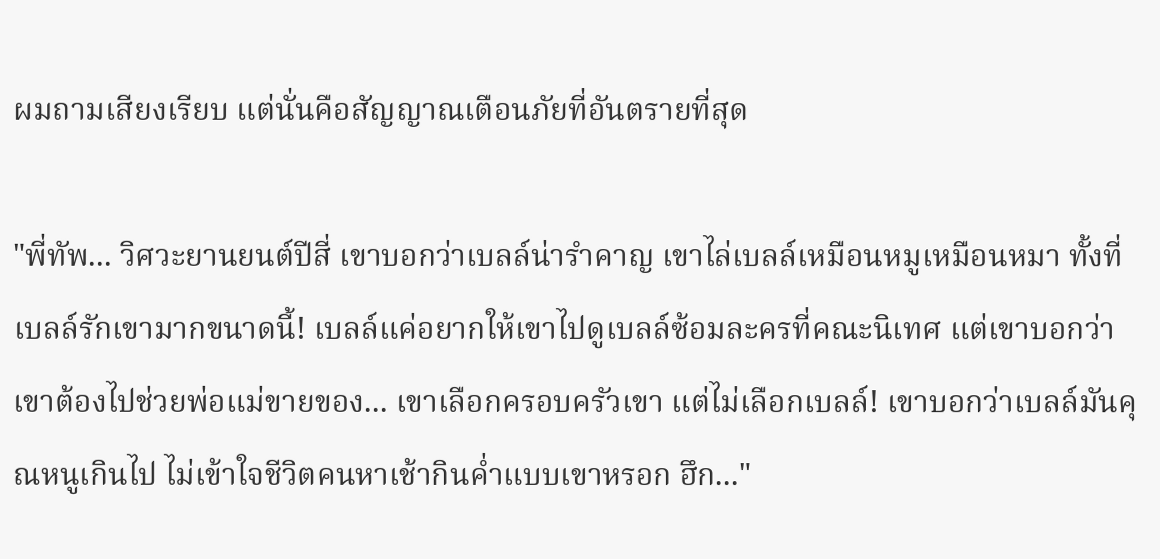ผมถามเสียงเรียบ แต่นั่นคือสัญญาณเตือนภัยที่อันตรายที่สุด

"พี่ทัพ... วิศวะยานยนต์ปีสี่ เขาบอกว่าเบลล์น่ารำคาญ เขาไล่เบลล์เหมือนหมูเหมือนหมา ทั้งที่เบลล์รักเขามากขนาดนี้! เบลล์แค่อยากให้เขาไปดูเบลล์ซ้อมละครที่คณะนิเทศ แต่เขาบอกว่าเขาต้องไปช่วยพ่อแม่ขายของ... เขาเลือกครอบครัวเขา แต่ไม่เลือกเบลล์! เขาบอกว่าเบลล์มันคุณหนูเกินไป ไม่เข้าใจชีวิตคนหาเช้ากินค่ำแบบเขาหรอก ฮึก..."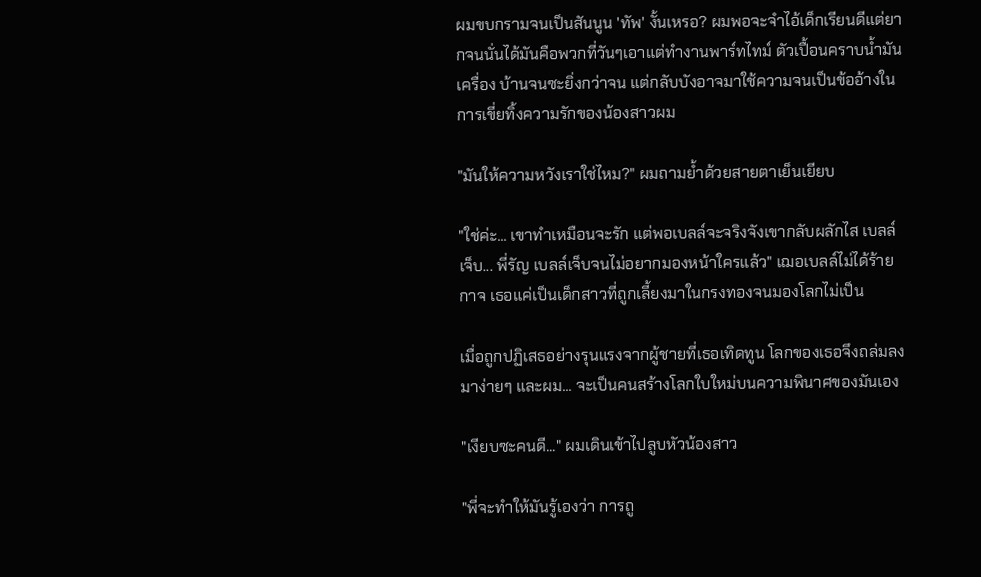ผมขบกรามจนเป็นสันนูน 'ทัพ' งั้นเหรอ? ผมพอจะจำไอ้เด็กเรียนดีแต่ยากจนนั่นได้มันคือพวกที่วันๆเอาแต่ทำงานพาร์ทไทม์ ตัวเปื้อนคราบน้ำมันเครื่อง บ้านจนซะยิ่งกว่าจน แต่กลับบังอาจมาใช้ความจนเป็นข้ออ้างในการเขี่ยทิ้งความรักของน้องสาวผม

"มันให้ความหวังเราใช่ไหม?" ผมถามย้ำด้วยสายตาเย็นเยียบ

"ใช่ค่ะ... เขาทำเหมือนจะรัก แต่พอเบลล์จะจริงจังเขากลับผลักไส เบลล์เจ็บ... พี่รัญ เบลล์เจ็บจนไม่อยากมองหน้าใครแล้ว" เฌอเบลล์ไม่ได้ร้ายกาจ เธอแค่เป็นเด็กสาวที่ถูกเลี้ยงมาในกรงทองจนมองโลกไม่เป็น

เมื่อถูกปฏิเสธอย่างรุนแรงจากผู้ชายที่เธอเทิดทูน โลกของเธอจึงถล่มลงมาง่ายๆ และผม... จะเป็นคนสร้างโลกใบใหม่บนความพินาศของมันเอง

"เงียบซะคนดี..." ผมเดินเข้าไปลูบหัวน้องสาว

"พี่จะทำให้มันรู้เองว่า การถู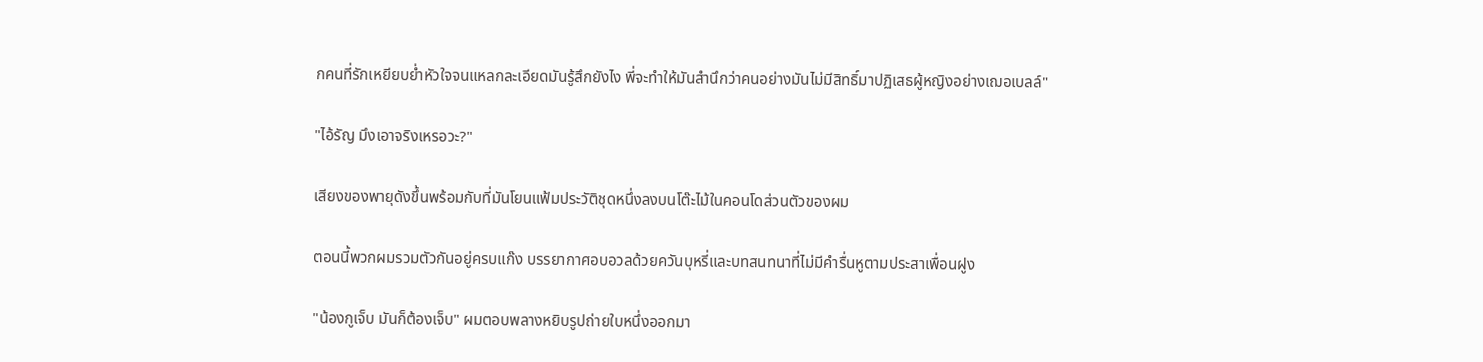กคนที่รักเหยียบย่ำหัวใจจนแหลกละเอียดมันรู้สึกยังไง พี่จะทำให้มันสำนึกว่าคนอย่างมันไม่มีสิทธิ์มาปฏิเสธผู้หญิงอย่างเฌอเบลล์"

"ไอ้รัญ มึงเอาจริงเหรอวะ?"

เสียงของพายุดังขึ้นพร้อมกับที่มันโยนแฟ้มประวัติชุดหนึ่งลงบนโต๊ะไม้ในคอนโดส่วนตัวของผม

ตอนนี้พวกผมรวมตัวกันอยู่ครบแก๊ง บรรยากาศอบอวลด้วยควันบุหรี่และบทสนทนาที่ไม่มีคำรื่นหูตามประสาเพื่อนฝูง

"น้องกูเจ็บ มันก็ต้องเจ็บ" ผมตอบพลางหยิบรูปถ่ายใบหนึ่งออกมา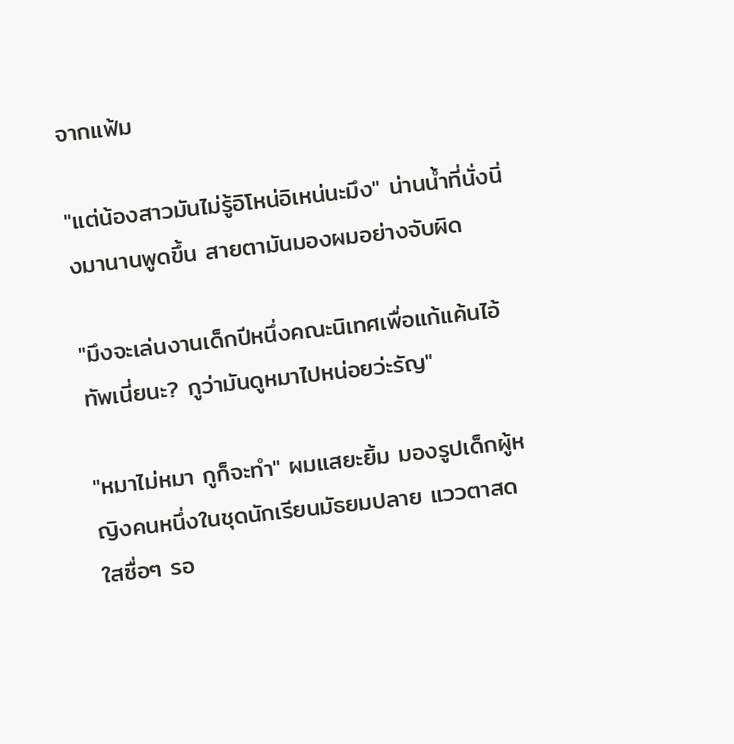จากแฟ้ม

"แต่น้องสาวมันไม่รู้อิโหน่อิเหน่นะมึง" น่านน้ำที่นั่งนิ่งมานานพูดขึ้น สายตามันมองผมอย่างจับผิด

"มึงจะเล่นงานเด็กปีหนึ่งคณะนิเทศเพื่อแก้แค้นไอ้ทัพเนี่ยนะ? กูว่ามันดูหมาไปหน่อยว่ะรัญ"

"หมาไม่หมา กูก็จะทำ" ผมแสยะยิ้ม มองรูปเด็กผู้หญิงคนหนึ่งในชุดนักเรียนมัธยมปลาย แววตาสดใสซื่อๆ รอ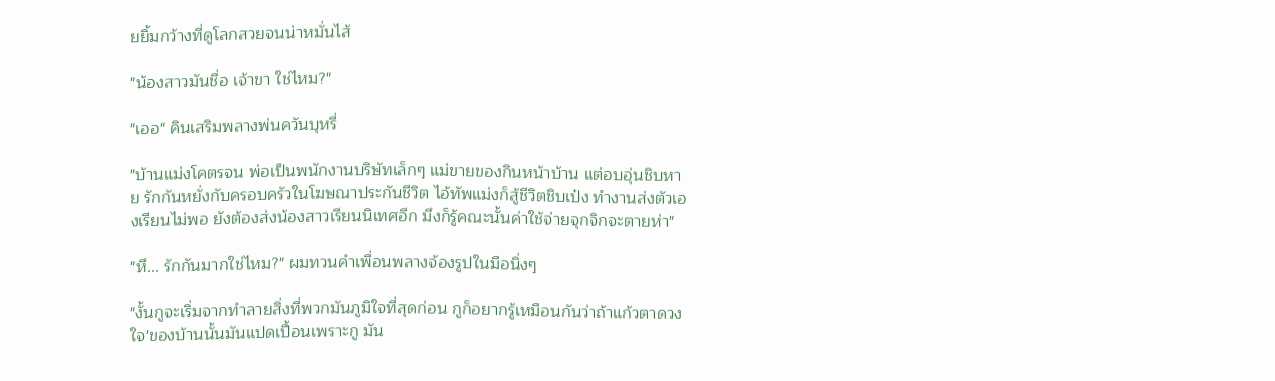ยยิ้มกว้างที่ดูโลกสวยจนน่าหมั่นไส้

"น้องสาวมันชื่อ เจ้าขา ใช่ไหม?"

"เออ" คินเสริมพลางพ่นควันบุหรี่

"บ้านแม่งโคตรจน พ่อเป็นพนักงานบริษัทเล็กๆ แม่ขายของกินหน้าบ้าน แต่อบอุ่นชิบหาย รักกันหยั่งกับครอบครัวในโฆษณาประกันชีวิต ไอ้ทัพแม่งก็สู้ชีวิตชิบเป๋ง ทำงานส่งตัวเองเรียนไม่พอ ยังต้องส่งน้องสาวเรียนนิเทศอีก มึงก็รู้คณะนั้นค่าใช้จ่ายจุกจิกจะตายห่า"

"หึ... รักกันมากใช่ไหม?" ผมทวนคำเพื่อนพลางจ้องรูปในมือนิ่งๆ

"งั้นกูจะเริ่มจากทำลายสิ่งที่พวกมันภูมิใจที่สุดก่อน กูก็อยากรู้เหมือนกันว่าถ้าแก้วตาดวงใจ'ของบ้านนั้นมันแปดเปื้อนเพราะกู มัน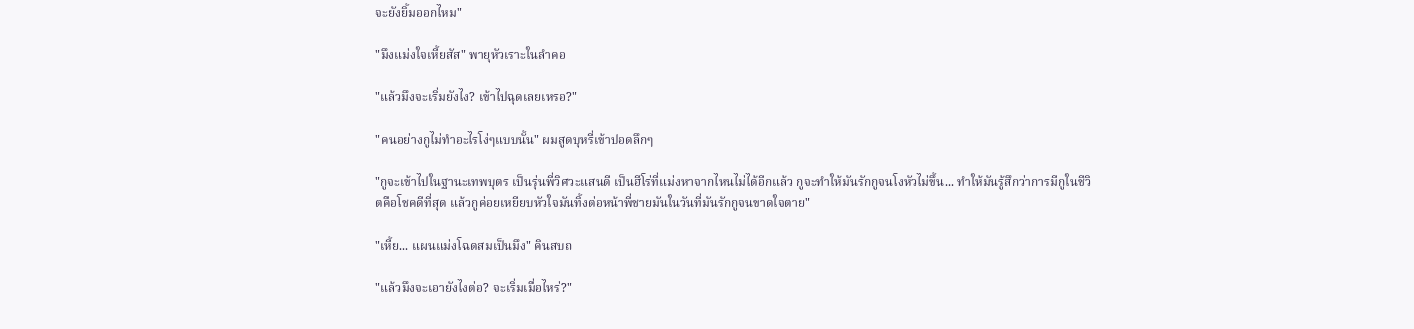จะยังยิ้มออกไหม"

"มึงแม่งใจเหี้ยสัส" พายุหัวเราะในลำคอ

"แล้วมึงจะเริ่มยังไง? เข้าไปฉุดเลยเหรอ?"

"คนอย่างกูไม่ทำอะไรโง่ๆแบบนั้น" ผมสูดบุหรี่เข้าปอดลึกๆ

"กูจะเข้าไปในฐานะเทพบุตร เป็นรุ่นพี่วิศวะแสนดี เป็นฮีโร่ที่แม่งหาจากไหนไม่ได้อีกแล้ว กูจะทำให้มันรักกูจนโงหัวไม่ขึ้น... ทำให้มันรู้สึกว่าการมีกูในชีวิตคือโชคดีที่สุด แล้วกูค่อยเหยียบหัวใจมันทิ้งต่อหน้าพี่ชายมันในวันที่มันรักกูจนขาดใจตาย"

"เหี้ย... แผนแม่งโฉดสมเป็นมึง" คินสบถ

"แล้วมึงจะเอายังไงต่อ? จะเริ่มเมื่อไหร่?"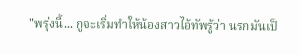"พรุ่งนี้... กูจะเริ่มทำให้น้องสาวไอ้ทัพรู้ว่า นรกมันเป็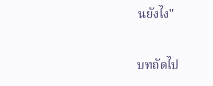นยังไง"

บทถัดไป